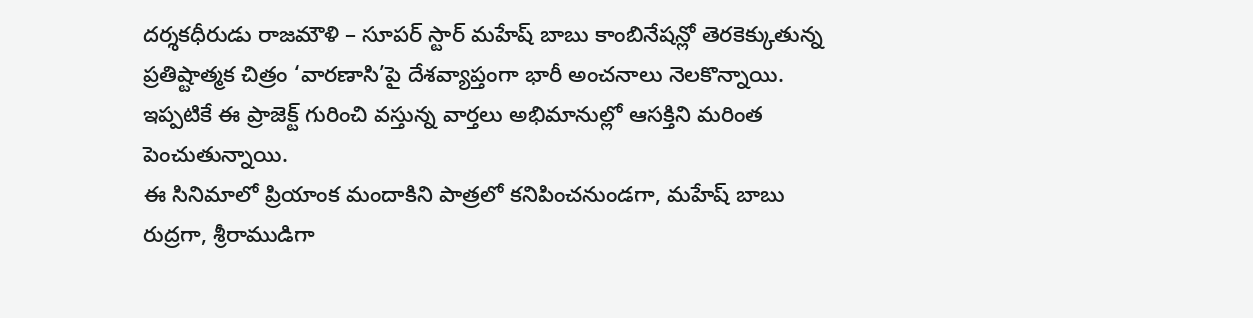దర్శకధీరుడు రాజమౌళి – సూపర్ స్టార్ మహేష్ బాబు కాంబినేషన్లో తెరకెక్కుతున్న ప్రతిష్టాత్మక చిత్రం ‘వారణాసి’పై దేశవ్యాప్తంగా భారీ అంచనాలు నెలకొన్నాయి. ఇప్పటికే ఈ ప్రాజెక్ట్ గురించి వస్తున్న వార్తలు అభిమానుల్లో ఆసక్తిని మరింత పెంచుతున్నాయి.
ఈ సినిమాలో ప్రియాంక మందాకిని పాత్రలో కనిపించనుండగా, మహేష్ బాబు రుద్రగా, శ్రీరాముడిగా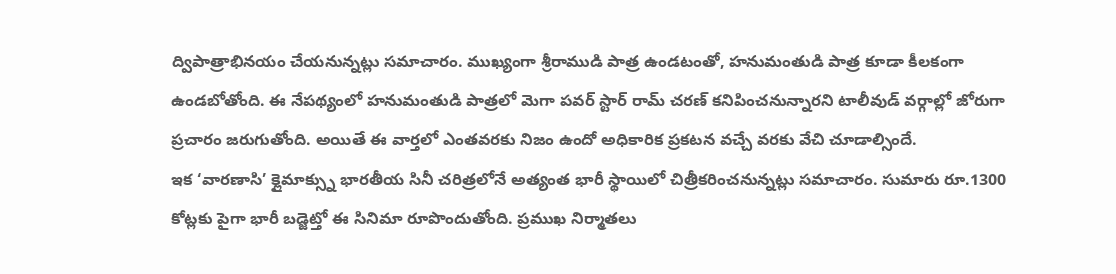ద్విపాత్రాభినయం చేయనున్నట్లు సమాచారం. ముఖ్యంగా శ్రీరాముడి పాత్ర ఉండటంతో, హనుమంతుడి పాత్ర కూడా కీలకంగా ఉండబోతోంది. ఈ నేపథ్యంలో హనుమంతుడి పాత్రలో మెగా పవర్ స్టార్ రామ్ చరణ్ కనిపించనున్నారని టాలీవుడ్ వర్గాల్లో జోరుగా ప్రచారం జరుగుతోంది. అయితే ఈ వార్తలో ఎంతవరకు నిజం ఉందో అధికారిక ప్రకటన వచ్చే వరకు వేచి చూడాల్సిందే.
ఇక ‘వారణాసి’ క్లైమాక్స్ను భారతీయ సినీ చరిత్రలోనే అత్యంత భారీ స్థాయిలో చిత్రీకరించనున్నట్లు సమాచారం. సుమారు రూ.1300 కోట్లకు పైగా భారీ బడ్జెట్తో ఈ సినిమా రూపొందుతోంది. ప్రముఖ నిర్మాతలు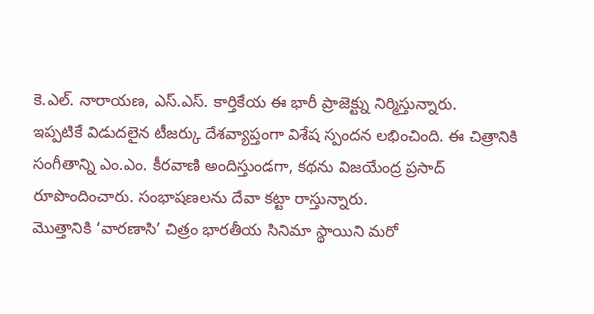కె.ఎల్. నారాయణ, ఎస్.ఎస్. కార్తికేయ ఈ భారీ ప్రాజెక్ట్ను నిర్మిస్తున్నారు.
ఇప్పటికే విడుదలైన టీజర్కు దేశవ్యాప్తంగా విశేష స్పందన లభించింది. ఈ చిత్రానికి సంగీతాన్ని ఎం.ఎం. కీరవాణి అందిస్తుండగా, కథను విజయేంద్ర ప్రసాద్ రూపొందించారు. సంభాషణలను దేవా కట్టా రాస్తున్నారు.
మొత్తానికి ‘వారణాసి’ చిత్రం భారతీయ సినిమా స్థాయిని మరో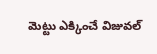మెట్టు ఎక్కించే విజువల్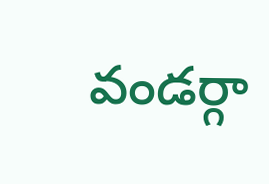వండర్గా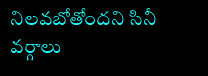నిలవబోతోందని సినీ వర్గాలు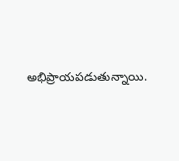అభిప్రాయపడుతున్నాయి.